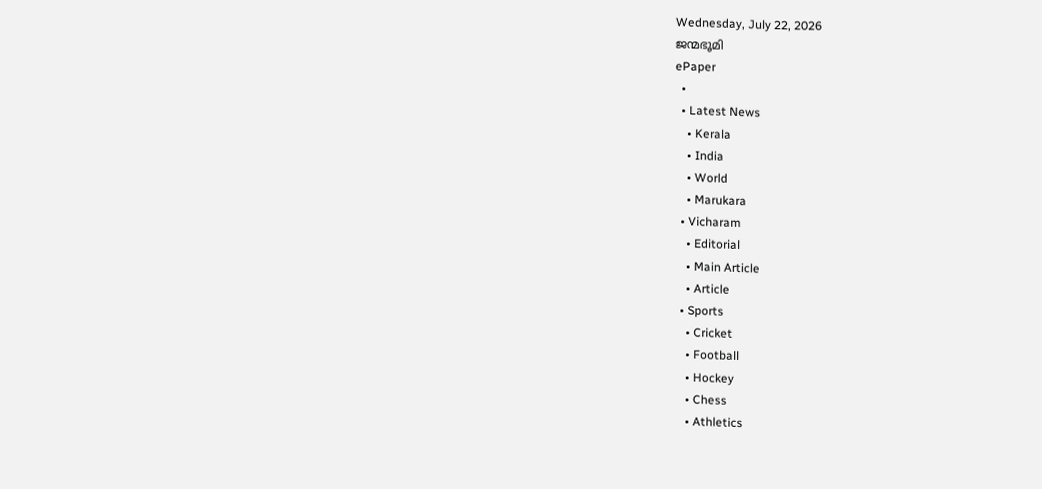Wednesday, July 22, 2026
ജന്മഭൂമി
ePaper
  •
  • Latest News
    • Kerala
    • India
    • World
    • Marukara
  • Vicharam
    • Editorial
    • Main Article
    • Article
  • Sports
    • Cricket
    • Football
    • Hockey
    • Chess
    • Athletics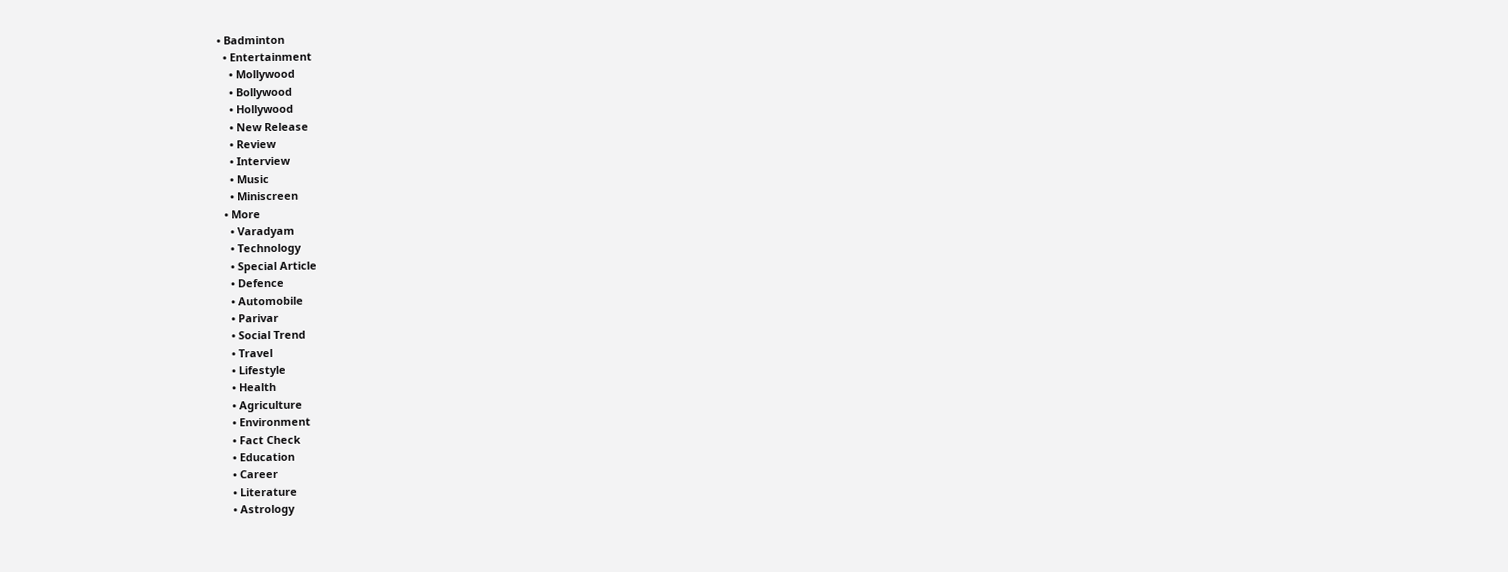• Badminton
  • Entertainment
    • Mollywood
    • Bollywood
    • Hollywood
    • New Release
    • Review
    • Interview
    • Music
    • Miniscreen
  • More
    • Varadyam
    • Technology
    • Special Article
    • Defence
    • Automobile
    • Parivar
    • Social Trend
    • Travel
    • Lifestyle
    • Health
    • Agriculture
    • Environment
    • Fact Check
    • Education
    • Career
    • Literature
    • Astrology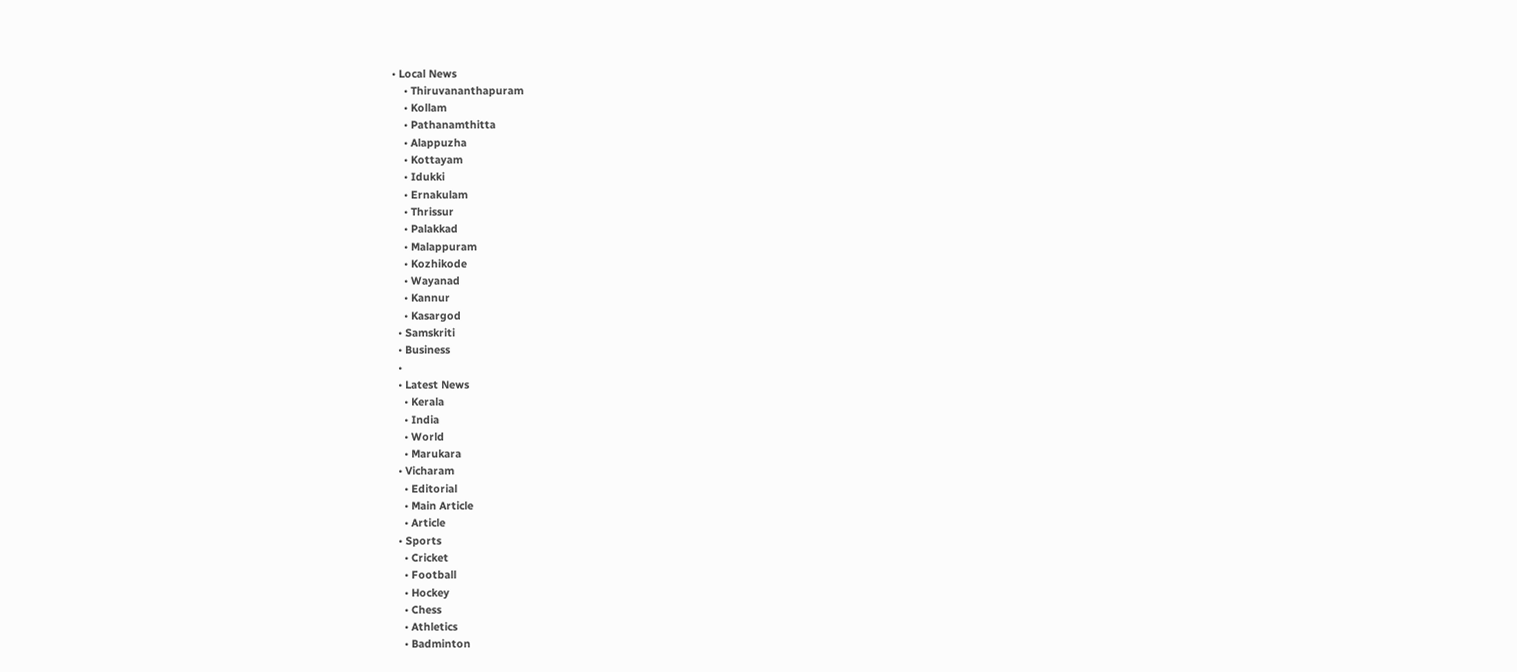• Local News
    • Thiruvananthapuram
    • Kollam
    • Pathanamthitta
    • Alappuzha
    • Kottayam
    • Idukki
    • Ernakulam
    • Thrissur
    • Palakkad
    • Malappuram
    • Kozhikode
    • Wayanad
    • Kannur
    • Kasargod
  • Samskriti
  • Business
  •
  • Latest News
    • Kerala
    • India
    • World
    • Marukara
  • Vicharam
    • Editorial
    • Main Article
    • Article
  • Sports
    • Cricket
    • Football
    • Hockey
    • Chess
    • Athletics
    • Badminton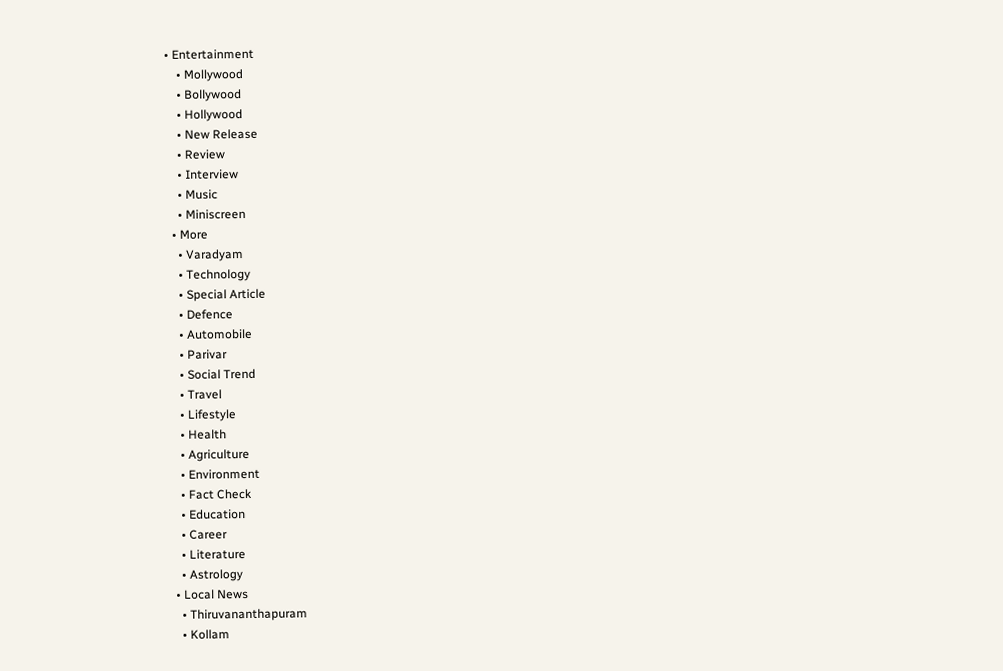• Entertainment
    • Mollywood
    • Bollywood
    • Hollywood
    • New Release
    • Review
    • Interview
    • Music
    • Miniscreen
  • More
    • Varadyam
    • Technology
    • Special Article
    • Defence
    • Automobile
    • Parivar
    • Social Trend
    • Travel
    • Lifestyle
    • Health
    • Agriculture
    • Environment
    • Fact Check
    • Education
    • Career
    • Literature
    • Astrology
  • Local News
    • Thiruvananthapuram
    • Kollam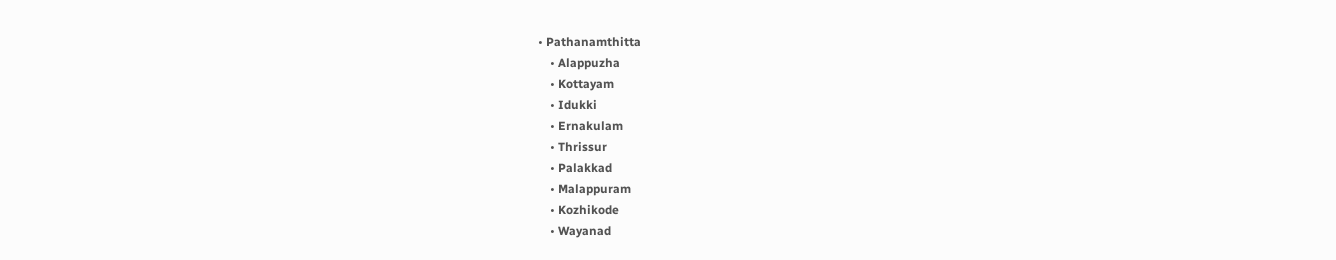• Pathanamthitta
    • Alappuzha
    • Kottayam
    • Idukki
    • Ernakulam
    • Thrissur
    • Palakkad
    • Malappuram
    • Kozhikode
    • Wayanad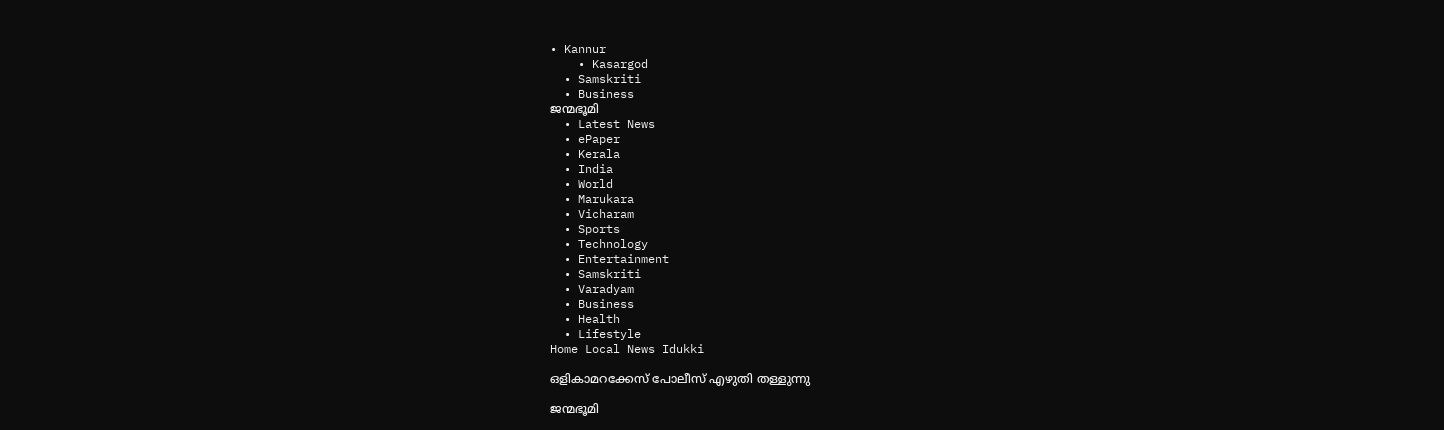• Kannur
    • Kasargod
  • Samskriti
  • Business
ജന്മഭൂമി
  • Latest News
  • ePaper
  • Kerala
  • India
  • World
  • Marukara
  • Vicharam
  • Sports
  • Technology
  • Entertainment
  • Samskriti
  • Varadyam
  • Business
  • Health
  • Lifestyle
Home Local News Idukki

ഒളികാമറക്കേസ് പോലീസ് എഴുതി തള്ളുന്നു

ജന്മഭൂമി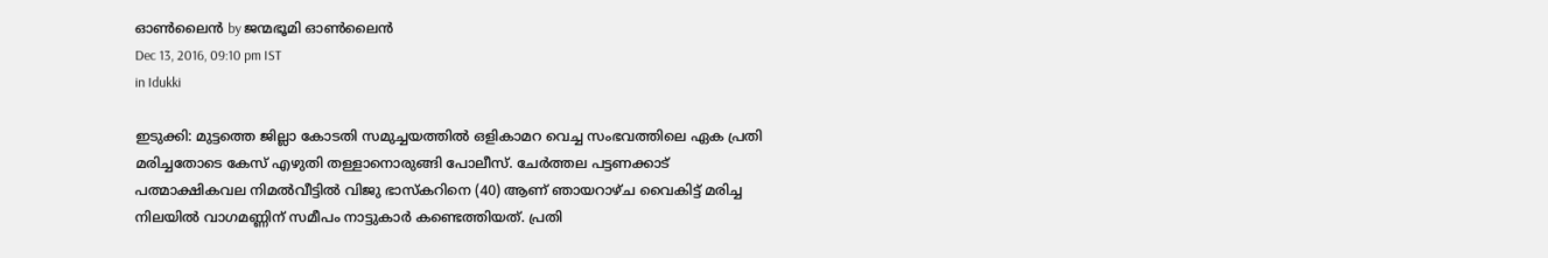ഓണ്‍ലൈന്‍ by ജന്മഭൂമി ഓണ്‍ലൈന്‍
Dec 13, 2016, 09:10 pm IST
in Idukki

ഇടുക്കി: മുട്ടത്തെ ജില്ലാ കോടതി സമുച്ചയത്തില്‍ ഒളികാമറ വെച്ച സംഭവത്തിലെ ഏക പ്രതി മരിച്ചതോടെ കേസ് എഴുതി തള്ളാനൊരുങ്ങി പോലീസ്. ചേര്‍ത്തല പട്ടണക്കാട് പത്മാക്ഷികവല നിമല്‍വീട്ടില്‍ വിജു ഭാസ്‌കറിനെ (40) ആണ് ഞായറാഴ്ച വൈകിട്ട് മരിച്ച നിലയില്‍ വാഗമണ്ണിന് സമീപം നാട്ടുകാര്‍ കണ്ടെത്തിയത്. പ്രതി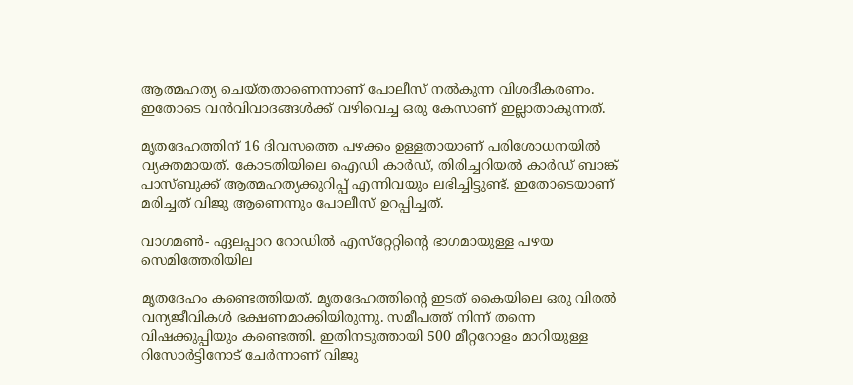ആത്മഹത്യ ചെയ്തതാണെന്നാണ് പോലീസ് നല്‍കുന്ന വിശദീകരണം. ഇതോടെ വന്‍വിവാദങ്ങള്‍ക്ക് വഴിവെച്ച ഒരു കേസാണ് ഇല്ലാതാകുന്നത്.

മൃതദേഹത്തിന് 16 ദിവസത്തെ പഴക്കം ഉള്ളതായാണ് പരിശോധനയില്‍ വ്യക്തമായത്. കോടതിയിലെ ഐഡി കാര്‍ഡ്, തിരിച്ചറിയല്‍ കാര്‍ഡ് ബാങ്ക് പാസ്ബുക്ക് ആത്മഹത്യക്കുറിപ്പ് എന്നിവയും ലഭിച്ചിട്ടുണ്ട്. ഇതോടെയാണ് മരിച്ചത് വിജു ആണെന്നും പോലീസ് ഉറപ്പിച്ചത്.

വാഗമണ്‍- ഏലപ്പാറ റോഡില്‍ എസ്‌റ്റേറ്റിന്റെ ഭാഗമായുള്ള പഴയ സെമിത്തേരിയില

മൃതദേഹം കണ്ടെത്തിയത്. മൃതദേഹത്തിന്റെ ഇടത് കൈയിലെ ഒരു വിരല്‍ വന്യജീവികള്‍ ഭക്ഷണമാക്കിയിരുന്നു. സമീപത്ത് നിന്ന് തന്നെ വിഷക്കുപ്പിയും കണ്ടെത്തി. ഇതിനടുത്തായി 500 മീറ്ററോളം മാറിയുള്ള റിസോര്‍ട്ടിനോട് ചേര്‍ന്നാണ് വിജു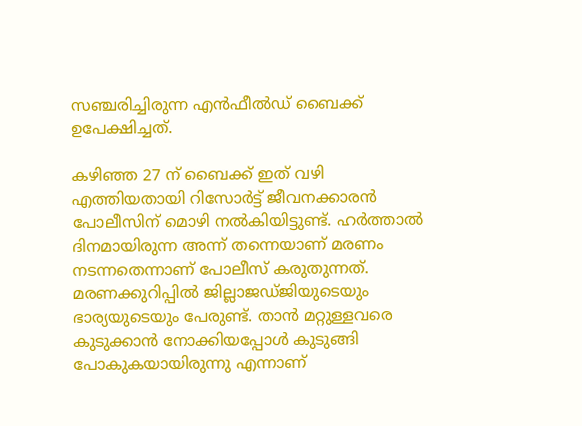സഞ്ചരിച്ചിരുന്ന എന്‍ഫീല്‍ഡ് ബൈക്ക് ഉപേക്ഷിച്ചത്.

കഴിഞ്ഞ 27 ന് ബൈക്ക് ഇത് വഴി എത്തിയതായി റിസോര്‍ട്ട് ജീവനക്കാരന്‍ പോലീസിന് മൊഴി നല്‍കിയിട്ടുണ്ട്. ഹര്‍ത്താല്‍ ദിനമായിരുന്ന അന്ന് തന്നെയാണ് മരണം നടന്നതെന്നാണ് പോലീസ് കരുതുന്നത്. മരണക്കുറിപ്പില്‍ ജില്ലാജഡ്ജിയുടെയും ഭാര്യയുടെയും പേരുണ്ട്. താന്‍ മറ്റുള്ളവരെ കുടുക്കാന്‍ നോക്കിയപ്പോള്‍ കുടുങ്ങി പോകുകയായിരുന്നു എന്നാണ്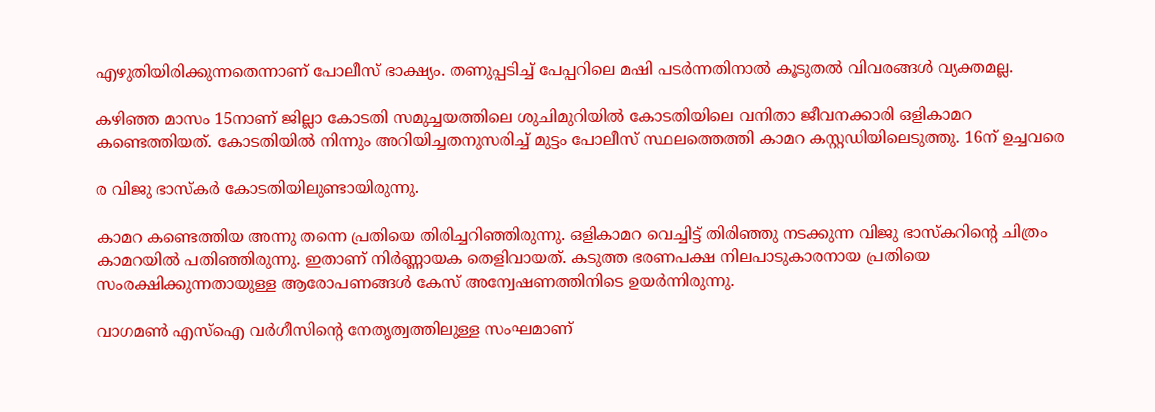എഴുതിയിരിക്കുന്നതെന്നാണ് പോലീസ് ഭാക്ഷ്യം. തണുപ്പടിച്ച് പേപ്പറിലെ മഷി പടര്‍ന്നതിനാല്‍ കൂടുതല്‍ വിവരങ്ങള്‍ വ്യക്തമല്ല.

കഴിഞ്ഞ മാസം 15നാണ് ജില്ലാ കോടതി സമുച്ചയത്തിലെ ശുചിമുറിയില്‍ കോടതിയിലെ വനിതാ ജീവനക്കാരി ഒളികാമറ കണ്ടെത്തിയത്. കോടതിയില്‍ നിന്നും അറിയിച്ചതനുസരിച്ച് മുട്ടം പോലീസ് സ്ഥലത്തെത്തി കാമറ കസ്റ്റഡിയിലെടുത്തു. 16ന് ഉച്ചവരെ

ര വിജു ഭാസ്‌കര്‍ കോടതിയിലുണ്ടായിരുന്നു.

കാമറ കണ്ടെത്തിയ അന്നു തന്നെ പ്രതിയെ തിരിച്ചറിഞ്ഞിരുന്നു. ഒളികാമറ വെച്ചിട്ട് തിരിഞ്ഞു നടക്കുന്ന വിജു ഭാസ്‌കറിന്റെ ചിത്രം കാമറയില്‍ പതിഞ്ഞിരുന്നു. ഇതാണ് നിര്‍ണ്ണായക തെളിവായത്. കടുത്ത ഭരണപക്ഷ നിലപാടുകാരനായ പ്രതിയെ സംരക്ഷിക്കുന്നതായുള്ള ആരോപണങ്ങള്‍ കേസ് അന്വേഷണത്തിനിടെ ഉയര്‍ന്നിരുന്നു.

വാഗമണ്‍ എസ്‌ഐ വര്‍ഗീസിന്റെ നേതൃത്വത്തിലുള്ള സംഘമാണ്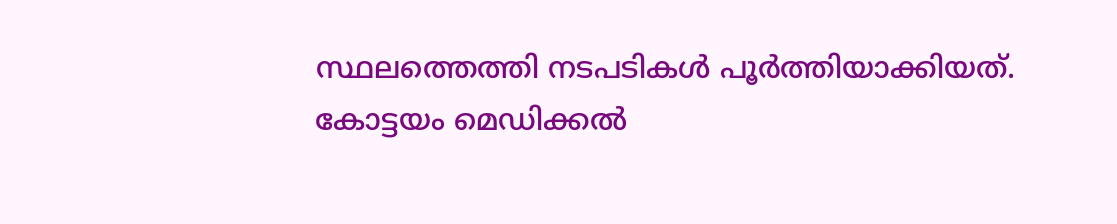സ്ഥലത്തെത്തി നടപടികള്‍ പൂര്‍ത്തിയാക്കിയത്. കോട്ടയം മെഡിക്കല്‍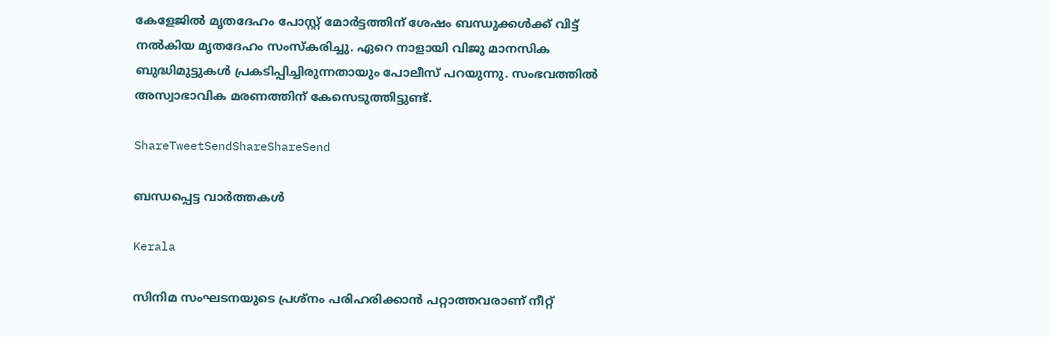കേളേജില്‍ മൃതദേഹം പോസ്റ്റ് മോര്‍ട്ടത്തിന് ശേഷം ബന്ധുക്കള്‍ക്ക് വിട്ട് നല്‍കിയ മൃതദേഹം സംസ്‌കരിച്ചു. ഏറെ നാളായി വിജു മാനസിക ബുദ്ധിമുട്ടുകള്‍ പ്രകടിപ്പിച്ചിരുന്നതായും പോലീസ് പറയുന്നു. സംഭവത്തില്‍ അസ്വാഭാവിക മരണത്തിന് കേസെടുത്തിട്ടുണ്ട്.

ShareTweetSendShareShareSend

ബന്ധപ്പെട്ട വാര്‍ത്തകള്‍

Kerala

സിനിമ സംഘടനയുടെ പ്രശ്നം പരിഹരിക്കാൻ പറ്റാത്തവരാണ് നീറ്റ്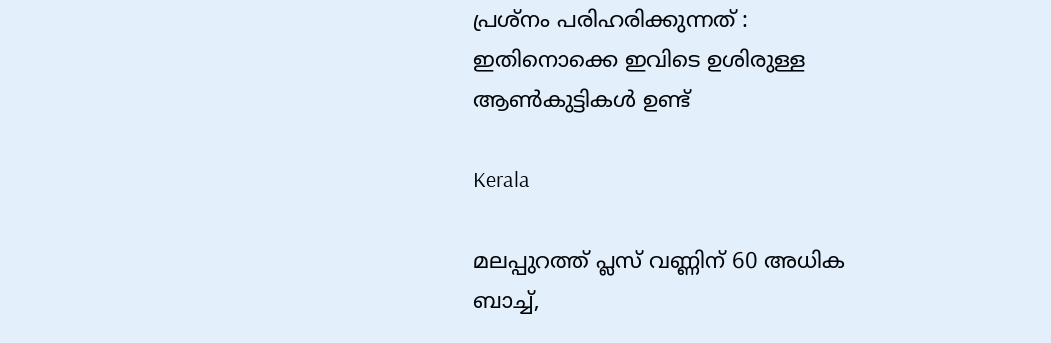പ്രശ്നം പരിഹരിക്കുന്നത് : ഇതിനൊക്കെ ഇവിടെ ഉശിരുള്ള ആൺകുട്ടികൾ ഉണ്ട്

Kerala

മലപ്പുറത്ത് പ്ലസ് വണ്ണിന് 60 അധിക ബാച്ച്,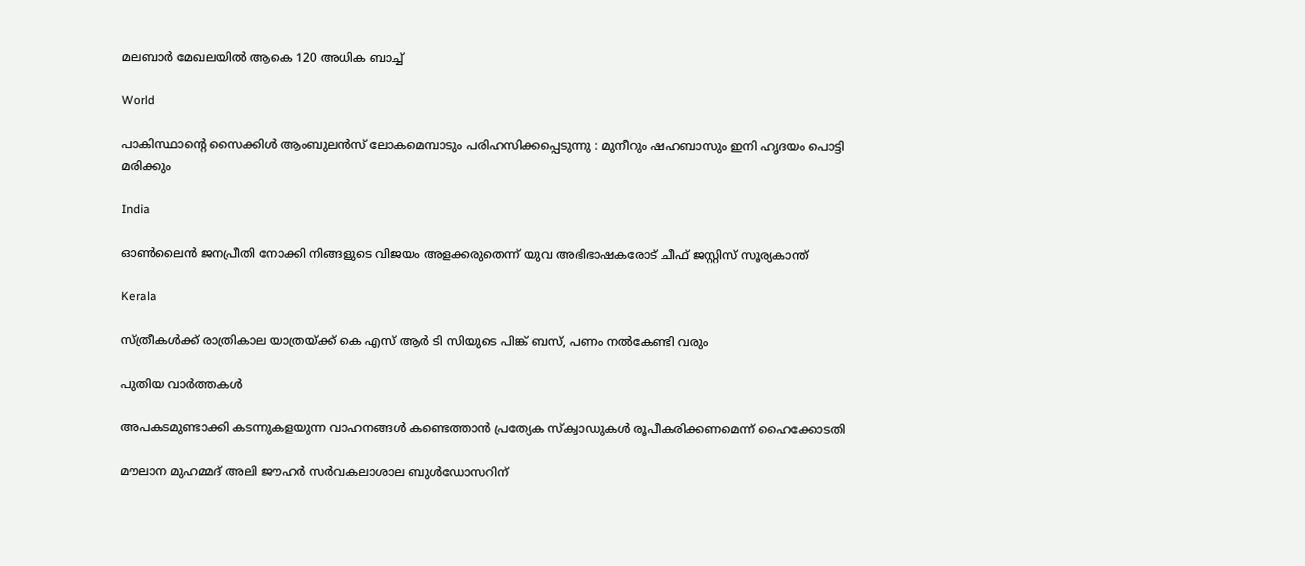മലബാര്‍ മേഖലയില്‍ ആകെ 120 അധിക ബാച്ച്

World

പാകിസ്ഥാന്റെ സൈക്കിൾ ആംബുലൻസ് ലോകമെമ്പാടും പരിഹസിക്കപ്പെടുന്നു : മുനീറും ഷഹബാസും ഇനി ഹൃദയം പൊട്ടി മരിക്കും

India

ഓണ്‍ലൈന്‍ ജനപ്രീതി നോക്കി നിങ്ങളുടെ വിജയം അളക്കരുതെന്ന് യുവ അഭിഭാഷകരോട് ചീഫ് ജസ്റ്റിസ് സൂര്യകാന്ത്

Kerala

സ്ത്രീകള്‍ക്ക് രാത്രികാല യാത്രയ്‌ക്ക് കെ എസ് ആര്‍ ടി സിയുടെ പിങ്ക് ബസ്, പണം നല്‍കേണ്ടി വരും

പുതിയ വാര്‍ത്തകള്‍

അപകടമുണ്ടാക്കി കടന്നുകളയുന്ന വാഹനങ്ങള്‍ കണ്ടെത്താന്‍ പ്രത്യേക സ്‌ക്വാഡുകള്‍ രൂപീകരിക്കണമെന്ന് ഹൈക്കോടതി

മൗലാന മുഹമ്മദ് അലി ജൗഹർ സർവകലാശാല ബുൾഡോസറിന്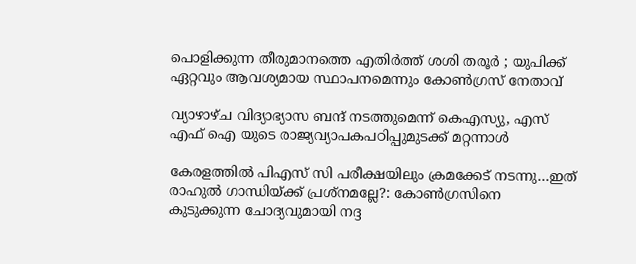പൊളിക്കുന്ന തീരുമാനത്തെ എതിർത്ത് ശശി തരൂർ ; യുപിക്ക് ഏറ്റവും ആവശ്യമായ സ്ഥാപനമെന്നും കോൺഗ്രസ് നേതാവ്

വ്യാഴാഴ്ച വിദ്യാഭ്യാസ ബന്ദ് നടത്തുമെന്ന് കെഎസ്യു, എസ് എഫ് ഐ യുടെ രാജ്യവ്യാപകപഠിപ്പുമുടക്ക് മറ്റന്നാള്‍

കേരളത്തില്‍ പിഎസ് സി പരീക്ഷയിലും ക്രമക്കേട് നടന്നു…ഇത് രാഹുല്‍ ഗാന്ധിയ്‌ക്ക് പ്രശ്നമല്ലേ?: കോണ്‍ഗ്രസിനെ കുടുക്കുന്ന ചോദ്യവുമായി നദ്ദ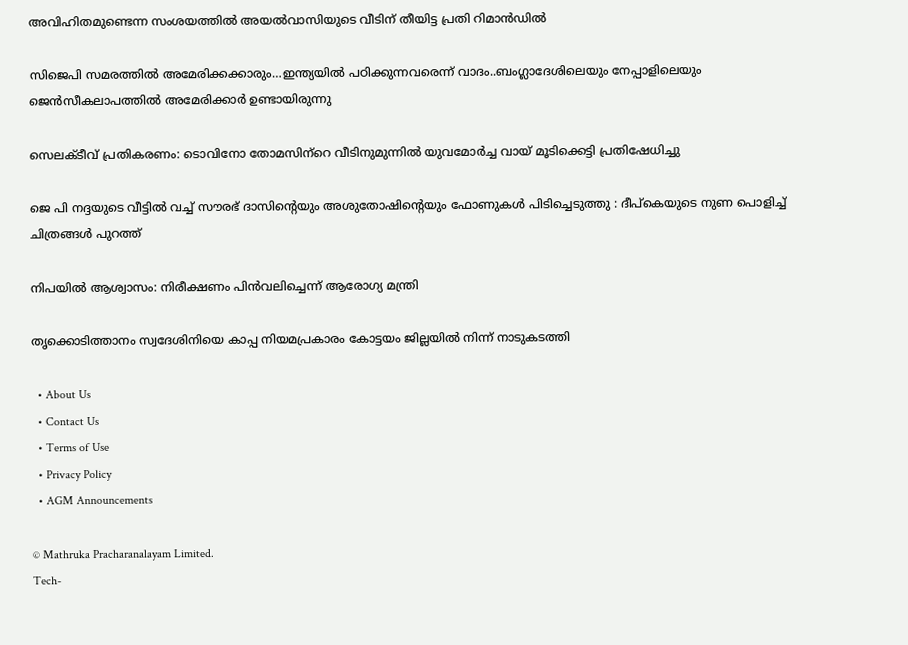അവിഹിതമുണ്ടെന്ന സംശയത്തില്‍ അയല്‍വാസിയുടെ വീടിന് തീയിട്ട പ്രതി റിമാന്‍ഡില്‍

സിജെപി സമരത്തില്‍ അമേരിക്കക്കാരും…ഇന്ത്യയില്‍ പഠിക്കുന്നവരെന്ന് വാദം..ബംഗ്ലാദേശിലെയും നേപ്പാളിലെയും ജെന്‍സീകലാപത്തില്‍ അമേരിക്കാര്‍ ഉണ്ടായിരുന്നു

സെലക്ടീവ് പ്രതികരണം: ടൊവിനോ തോമസിന്‌റെ വീടിനുമുന്നില്‍ യുവമോര്‍ച്ച വായ് മൂടിക്കെട്ടി പ്രതിഷേധിച്ചു

ജെ പി നദ്ദയുടെ വീട്ടിൽ വച്ച് സൗരഭ് ദാസിന്റെയും അശുതോഷിന്റെയും ഫോണുകൾ പിടിച്ചെടുത്തു : ദീപ്കെയുടെ നുണ പൊളിച്ച് ചിത്രങ്ങൾ പുറത്ത്

നിപയില്‍ ആശ്വാസം: നിരീക്ഷണം പിന്‍വലിച്ചെന്ന് ആരോഗ്യ മന്ത്രി

തൃക്കൊടിത്താനം സ്വദേശിനിയെ കാപ്പ നിയമപ്രകാരം കോട്ടയം ജില്ലയില്‍ നിന്ന് നാടുകടത്തി

  • About Us
  • Contact Us
  • Terms of Use
  • Privacy Policy
  • AGM Announcements

© Mathruka Pracharanalayam Limited.
Tech-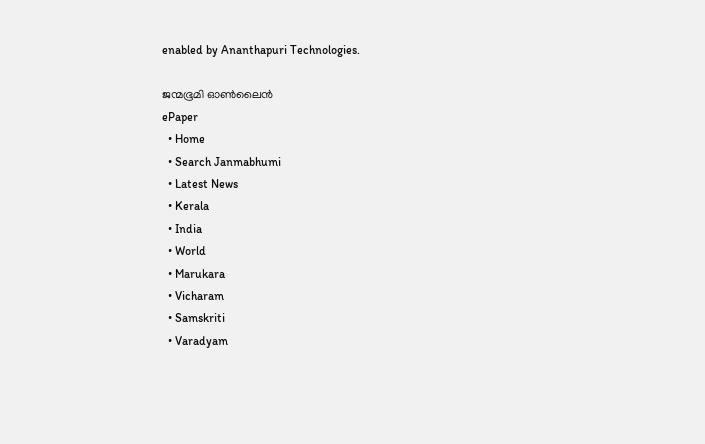enabled by Ananthapuri Technologies.

ജന്മഭൂമി ഓണ്‍ലൈന്‍
ePaper
  • Home
  • Search Janmabhumi
  • Latest News
  • Kerala
  • India
  • World
  • Marukara
  • Vicharam
  • Samskriti
  • Varadyam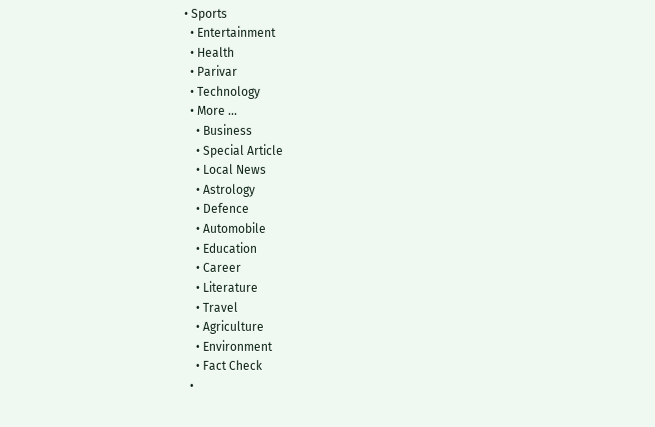• Sports
  • Entertainment
  • Health
  • Parivar
  • Technology
  • More …
    • Business
    • Special Article
    • Local News
    • Astrology
    • Defence
    • Automobile
    • Education
    • Career
    • Literature
    • Travel
    • Agriculture
    • Environment
    • Fact Check
  •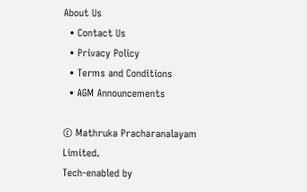About Us
  • Contact Us
  • Privacy Policy
  • Terms and Conditions
  • AGM Announcements

© Mathruka Pracharanalayam Limited.
Tech-enabled by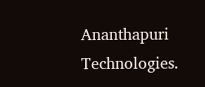Ananthapuri Technologies.